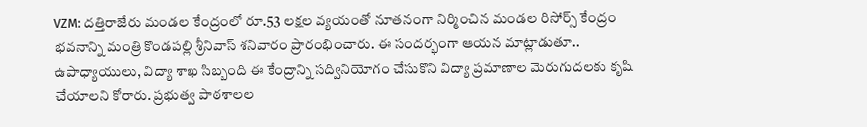VZM: దత్తిరాజేరు మండల కేంద్రంలో రూ.53 లక్షల వ్యయంతో నూతనంగా నిర్మించిన మండల రిసోర్స్ కేంద్రం భవనాన్ని మంత్రి కొండపల్లి శ్రీనివాస్ శనివారం ప్రారంభించారు. ఈ సందర్భంగా ఆయన మాట్లాడుతూ.. ఉపాధ్యాయులు, విద్యా శాఖ సిబ్బంది ఈ కేంద్రాన్ని సద్వినియోగం చేసుకొని విద్యా ప్రమాణాల మెరుగుదలకు కృషి చేయాలని కోరారు. ప్రభుత్వ పాఠశాలల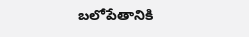బలోపేతానికి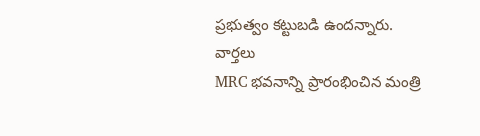ప్రభుత్వం కట్టుబడి ఉందన్నారు.
వార్తలు
MRC భవనాన్ని ప్రారంభించిన మంత్రి